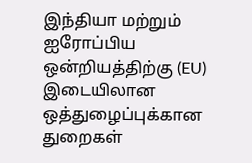இந்தியா மற்றும் ஐரோப்பிய ஒன்றியத்திற்கு (EU) இடையிலான ஒத்துழைப்புக்கான துறைகள்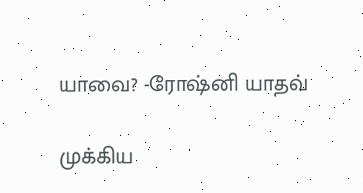யாவை? -ரோஷ்னி யாதவ்

முக்கிய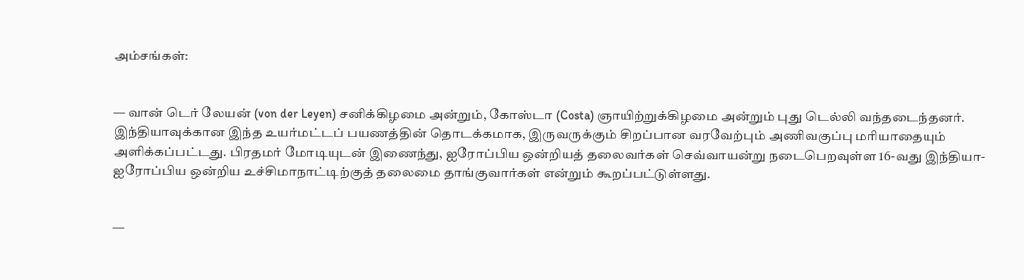அம்சங்கள்:


— வான் டெர் லேயன் (von der Leyen) சனிக்கிழமை அன்றும், கோஸ்டா (Costa) ஞாயிற்றுக்கிழமை அன்றும் புது டெல்லி வந்தடைந்தனர். இந்தியாவுக்கான இந்த உயர்மட்டப் பயணத்தின் தொடக்கமாக, இருவருக்கும் சிறப்பான வரவேற்பும் அணிவகுப்பு மரியாதையும் அளிக்கப்பட்டது. பிரதமர் மோடியுடன் இணைந்து, ஐரோப்பிய ஒன்றியத் தலைவர்கள் செவ்வாயன்று நடைபெறவுள்ள 16-வது இந்தியா-ஐரோப்பிய ஒன்றிய உச்சிமாநாட்டிற்குத் தலைமை தாங்குவார்கள் என்றும் கூறப்பட்டுள்ளது.


—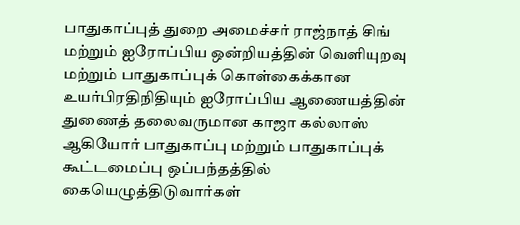பாதுகாப்புத் துறை அமைச்சர் ராஜ்நாத் சிங் மற்றும் ஐரோப்பிய ஒன்றியத்தின் வெளியுறவு மற்றும் பாதுகாப்புக் கொள்கைக்கான உயர்பிரதிநிதியும் ஐரோப்பிய ஆணையத்தின் துணைத் தலைவருமான காஜா கல்லாஸ் ஆகியோர் பாதுகாப்பு மற்றும் பாதுகாப்புக் கூட்டமைப்பு ஒப்பந்தத்தில் கையெழுத்திடுவார்கள்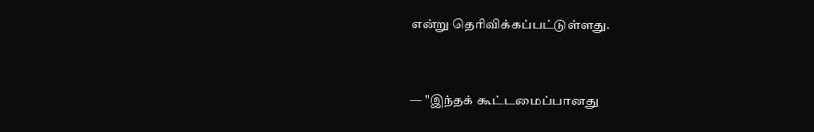என்று தெரிவிக்கப்பட்டுள்ளது.


— "இந்தக் கூட்டமைப்பானது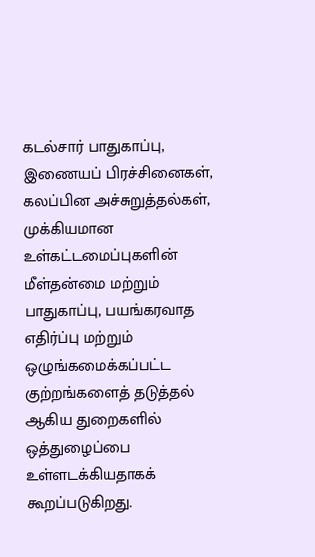கடல்சார் பாதுகாப்பு, இணையப் பிரச்சினைகள், கலப்பின அச்சுறுத்தல்கள், முக்கியமான உள்கட்டமைப்புகளின் மீள்தன்மை மற்றும் பாதுகாப்பு, பயங்கரவாத எதிர்ப்பு மற்றும் ஒழுங்கமைக்கப்பட்ட குற்றங்களைத் தடுத்தல் ஆகிய துறைகளில் ஒத்துழைப்பை உள்ளடக்கியதாகக் கூறப்படுகிறது.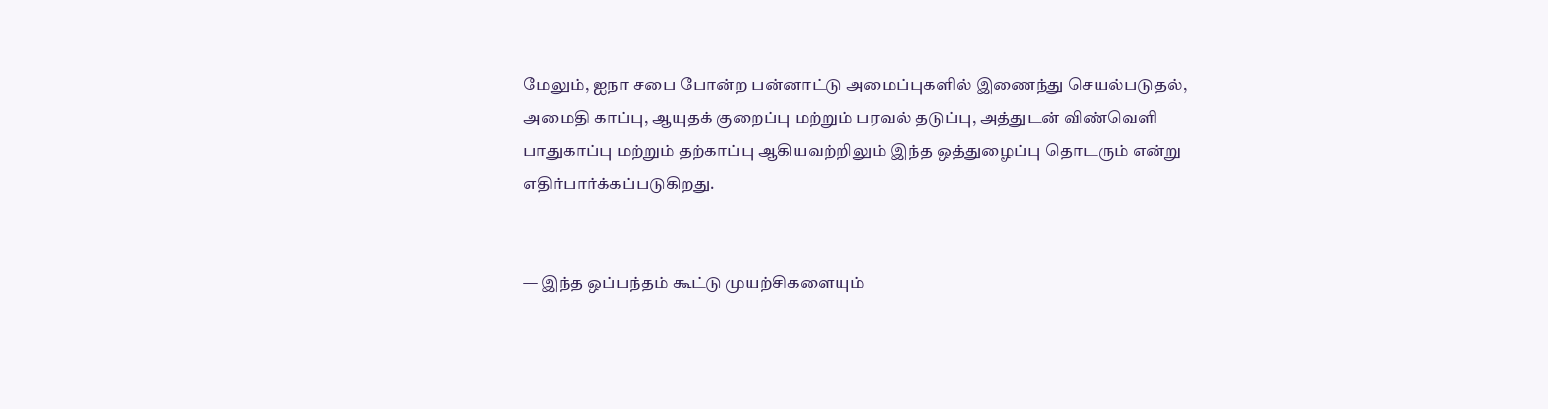மேலும், ஐநா சபை போன்ற பன்னாட்டு அமைப்புகளில் இணைந்து செயல்படுதல், அமைதி காப்பு, ஆயுதக் குறைப்பு மற்றும் பரவல் தடுப்பு, அத்துடன் விண்வெளி பாதுகாப்பு மற்றும் தற்காப்பு ஆகியவற்றிலும் இந்த ஒத்துழைப்பு தொடரும் என்று எதிர்பார்க்கப்படுகிறது.


— இந்த ஒப்பந்தம் கூட்டு முயற்சிகளையும்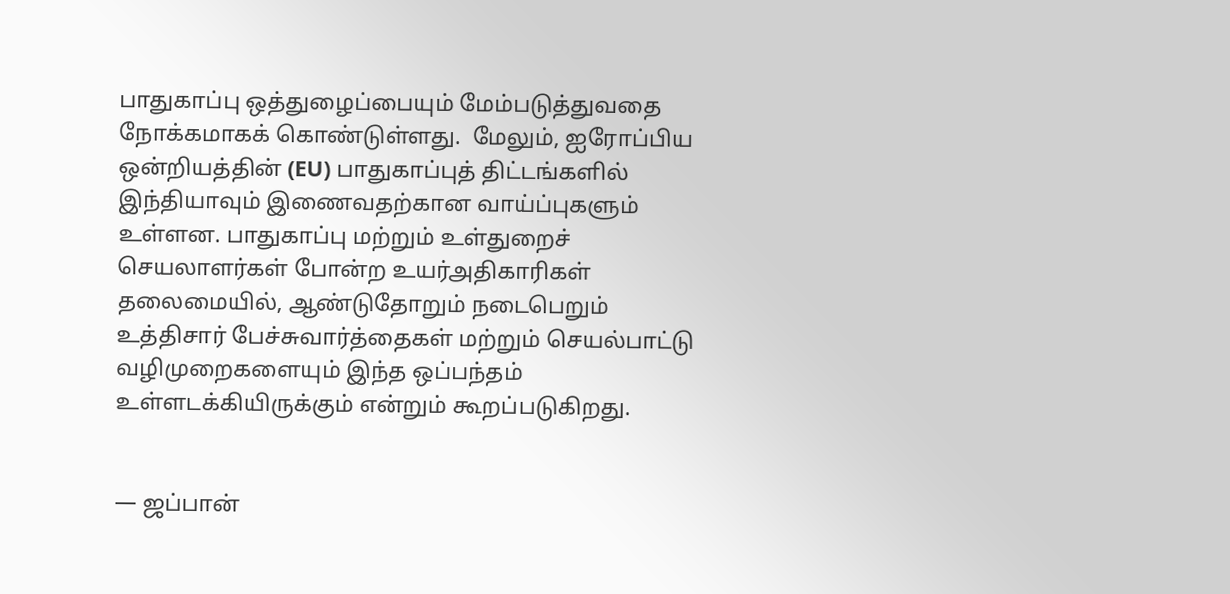பாதுகாப்பு ஒத்துழைப்பையும் மேம்படுத்துவதை நோக்கமாகக் கொண்டுள்ளது.  மேலும், ஐரோப்பிய ஒன்றியத்தின் (EU) பாதுகாப்புத் திட்டங்களில் இந்தியாவும் இணைவதற்கான வாய்ப்புகளும் உள்ளன. பாதுகாப்பு மற்றும் உள்துறைச் செயலாளர்கள் போன்ற உயர்அதிகாரிகள் தலைமையில், ஆண்டுதோறும் நடைபெறும் உத்திசார் பேச்சுவார்த்தைகள் மற்றும் செயல்பாட்டு வழிமுறைகளையும் இந்த ஒப்பந்தம் உள்ளடக்கியிருக்கும் என்றும் கூறப்படுகிறது.


— ஜப்பான்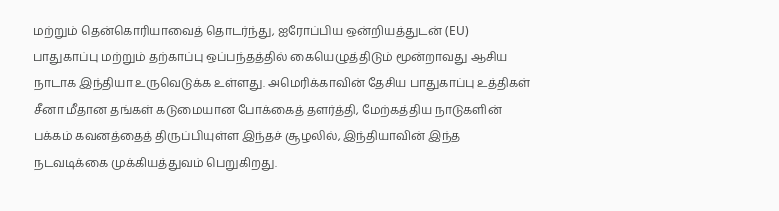மற்றும் தென்கொரியாவைத் தொடர்ந்து, ஐரோப்பிய ஒன்றியத்துடன் (EU) பாதுகாப்பு மற்றும் தற்காப்பு ஒப்பந்தத்தில் கையெழுத்திடும் மூன்றாவது ஆசிய நாடாக இந்தியா உருவெடுக்க உள்ளது. அமெரிக்காவின் தேசிய பாதுகாப்பு உத்திகள் சீனா மீதான தங்கள் கடுமையான போக்கைத் தளர்த்தி, மேற்கத்திய நாடுகளின் பக்கம் கவனத்தைத் திருப்பியுள்ள இந்தச் சூழலில், இந்தியாவின் இந்த நடவடிக்கை முக்கியத்துவம் பெறுகிறது.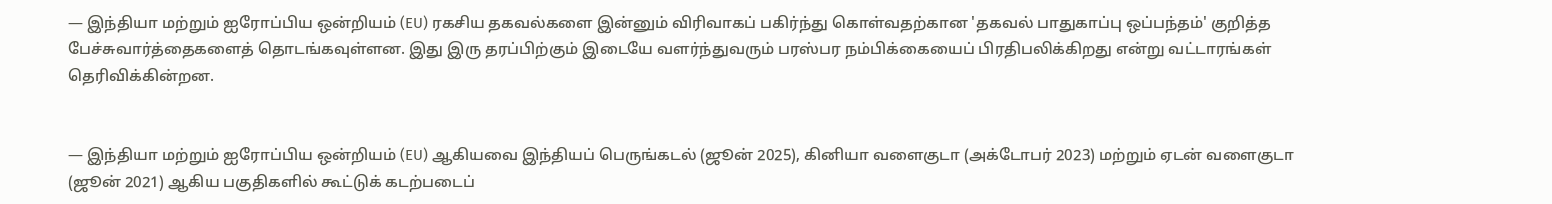— இந்தியா மற்றும் ஐரோப்பிய ஒன்றியம் (EU) ரகசிய தகவல்களை இன்னும் விரிவாகப் பகிர்ந்து கொள்வதற்கான 'தகவல் பாதுகாப்பு ஒப்பந்தம்' குறித்த பேச்சுவார்த்தைகளைத் தொடங்கவுள்ளன. இது இரு தரப்பிற்கும் இடையே வளர்ந்துவரும் பரஸ்பர நம்பிக்கையைப் பிரதிபலிக்கிறது என்று வட்டாரங்கள் தெரிவிக்கின்றன.


— இந்தியா மற்றும் ஐரோப்பிய ஒன்றியம் (EU) ஆகியவை இந்தியப் பெருங்கடல் (ஜூன் 2025), கினியா வளைகுடா (அக்டோபர் 2023) மற்றும் ஏடன் வளைகுடா (ஜூன் 2021) ஆகிய பகுதிகளில் கூட்டுக் கடற்படைப்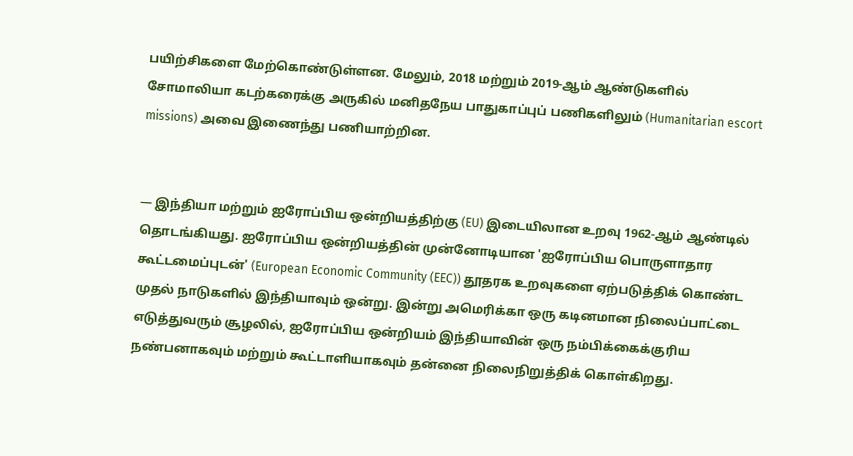பயிற்சிகளை மேற்கொண்டுள்ளன. மேலும், 2018 மற்றும் 2019-ஆம் ஆண்டுகளில் சோமாலியா கடற்கரைக்கு அருகில் மனிதநேய பாதுகாப்புப் பணிகளிலும் (Humanitarian escort missions) அவை இணைந்து பணியாற்றின.


— இந்தியா மற்றும் ஐரோப்பிய ஒன்றியத்திற்கு (EU) இடையிலான உறவு 1962-ஆம் ஆண்டில் தொடங்கியது. ஐரோப்பிய ஒன்றியத்தின் முன்னோடியான 'ஐரோப்பிய பொருளாதார கூட்டமைப்புடன்' (European Economic Community (EEC)) தூதரக உறவுகளை ஏற்படுத்திக் கொண்ட முதல் நாடுகளில் இந்தியாவும் ஒன்று. இன்று அமெரிக்கா ஒரு கடினமான நிலைப்பாட்டை எடுத்துவரும் சூழலில், ஐரோப்பிய ஒன்றியம் இந்தியாவின் ஒரு நம்பிக்கைக்குரிய நண்பனாகவும் மற்றும் கூட்டாளியாகவும் தன்னை நிலைநிறுத்திக் கொள்கிறது.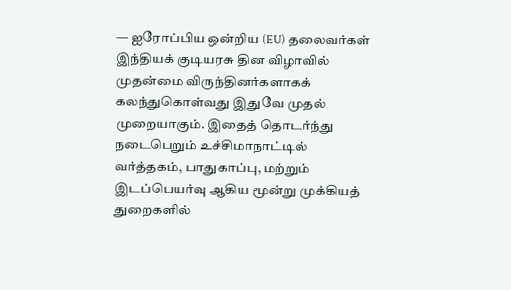— ஐரோப்பிய ஒன்றிய (EU) தலைவர்கள் இந்தியக் குடியரசு தின விழாவில் முதன்மை விருந்தினர்களாகக் கலந்துகொள்வது இதுவே முதல் முறையாகும். இதைத் தொடர்ந்து நடைபெறும் உச்சிமாநாட்டில் வர்த்தகம், பாதுகாப்பு, மற்றும் இடப்பெயர்வு ஆகிய மூன்று முக்கியத் துறைகளில்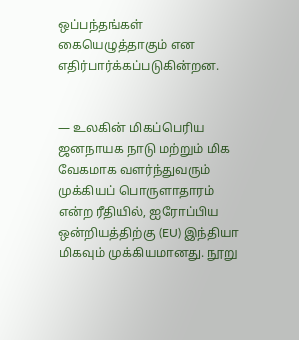ஒப்பந்தங்கள் கையெழுத்தாகும் என எதிர்பார்க்கப்படுகின்றன.


— உலகின் மிகப்பெரிய ஜனநாயக நாடு மற்றும் மிக வேகமாக வளர்ந்துவரும் முக்கியப் பொருளாதாரம் என்ற ரீதியில், ஐரோப்பிய ஒன்றியத்திற்கு (EU) இந்தியா மிகவும் முக்கியமானது. நூறு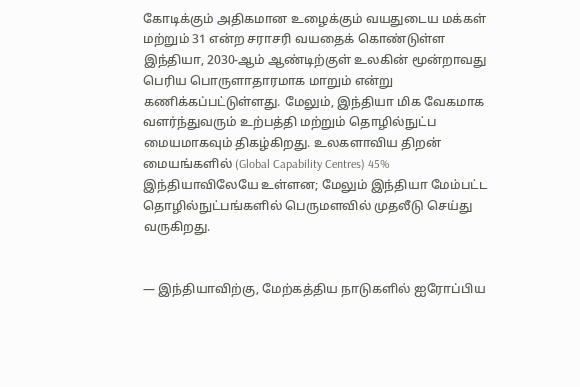கோடிக்கும் அதிகமான உழைக்கும் வயதுடைய மக்கள் மற்றும் 31 என்ற சராசரி வயதைக் கொண்டுள்ள இந்தியா, 2030-ஆம் ஆண்டிற்குள் உலகின் மூன்றாவது பெரிய பொருளாதாரமாக மாறும் என்று கணிக்கப்பட்டுள்ளது. மேலும், இந்தியா மிக வேகமாக வளர்ந்துவரும் உற்பத்தி மற்றும் தொழில்நுட்ப மையமாகவும் திகழ்கிறது. உலகளாவிய திறன் மையங்களில் (Global Capability Centres) 45% இந்தியாவிலேயே உள்ளன; மேலும் இந்தியா மேம்பட்ட தொழில்நுட்பங்களில் பெருமளவில் முதலீடு செய்து வருகிறது.


— இந்தியாவிற்கு, மேற்கத்திய நாடுகளில் ஐரோப்பிய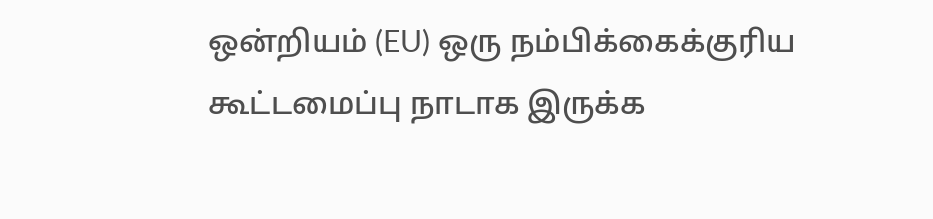ஒன்றியம் (EU) ஒரு நம்பிக்கைக்குரிய கூட்டமைப்பு நாடாக இருக்க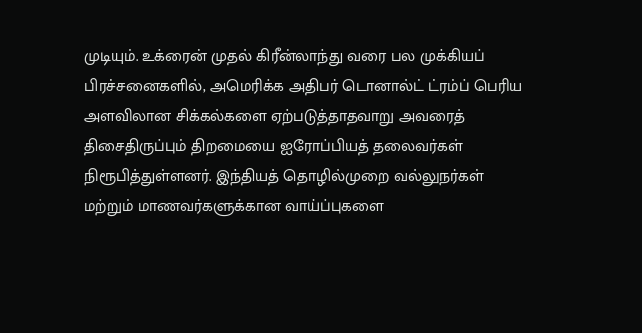முடியும். உக்ரைன் முதல் கிரீன்லாந்து வரை பல முக்கியப் பிரச்சனைகளில், அமெரிக்க அதிபர் டொனால்ட் ட்ரம்ப் பெரிய அளவிலான சிக்கல்களை ஏற்படுத்தாதவாறு அவரைத் திசைதிருப்பும் திறமையை ஐரோப்பியத் தலைவர்கள் நிரூபித்துள்ளனர். இந்தியத் தொழில்முறை வல்லுநர்கள் மற்றும் மாணவர்களுக்கான வாய்ப்புகளை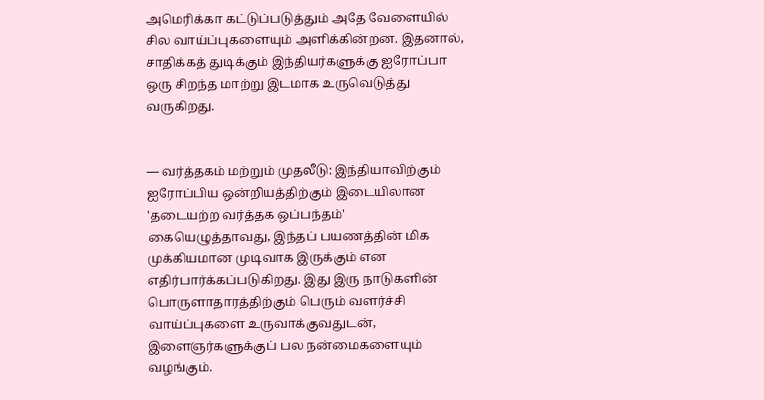அமெரிக்கா கட்டுப்படுத்தும் அதே வேளையில் சில வாய்ப்புகளையும் அளிக்கின்றன. இதனால், சாதிக்கத் துடிக்கும் இந்தியர்களுக்கு ஐரோப்பா ஒரு சிறந்த மாற்று இடமாக உருவெடுத்து வருகிறது.


— வர்த்தகம் மற்றும் முதலீடு: இந்தியாவிற்கும் ஐரோப்பிய ஒன்றியத்திற்கும் இடையிலான 'தடையற்ற வர்த்தக ஒப்பந்தம்' கையெழுத்தாவது, இந்தப் பயணத்தின் மிக முக்கியமான முடிவாக இருக்கும் என எதிர்பார்க்கப்படுகிறது. இது இரு நாடுகளின் பொருளாதாரத்திற்கும் பெரும் வளர்ச்சி வாய்ப்புகளை உருவாக்குவதுடன், இளைஞர்களுக்குப் பல நன்மைகளையும் வழங்கும்.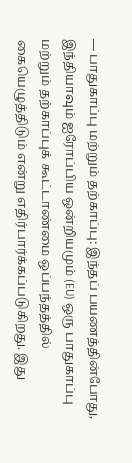— பாதுகாப்பு மற்றும் தற்காப்பு: இந்தப் பயணத்தின்போது, இந்தியாவும் ஐரோப்பிய ஒன்றியமும் (EU) ஒரு பாதுகாப்பு மற்றும் தற்காப்புக் கூட்டாண்மை ஒப்பந்தத்தில் கையெழுத்திடும் என்று எதிர்பார்க்கப்படுகிறது. இது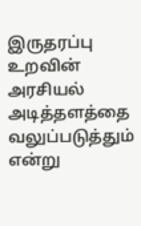இருதரப்பு உறவின் அரசியல் அடித்தளத்தை வலுப்படுத்தும் என்று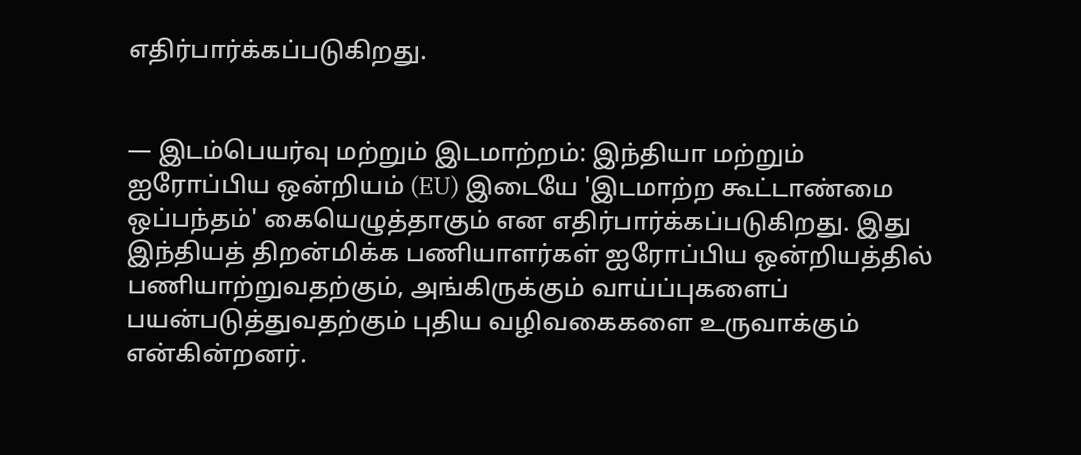எதிர்பார்க்கப்படுகிறது.


— இடம்பெயர்வு மற்றும் இடமாற்றம்: இந்தியா மற்றும் ஐரோப்பிய ஒன்றியம் (EU) இடையே 'இடமாற்ற கூட்டாண்மை ஒப்பந்தம்' கையெழுத்தாகும் என எதிர்பார்க்கப்படுகிறது. இது இந்தியத் திறன்மிக்க பணியாளர்கள் ஐரோப்பிய ஒன்றியத்தில் பணியாற்றுவதற்கும், அங்கிருக்கும் வாய்ப்புகளைப் பயன்படுத்துவதற்கும் புதிய வழிவகைகளை உருவாக்கும் என்கின்றனர்.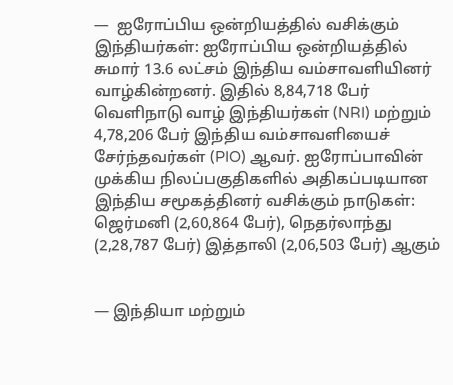—  ஐரோப்பிய ஒன்றியத்தில் வசிக்கும் இந்தியர்கள்: ஐரோப்பிய ஒன்றியத்தில் சுமார் 13.6 லட்சம் இந்திய வம்சாவளியினர் வாழ்கின்றனர். இதில் 8,84,718 பேர் வெளிநாடு வாழ் இந்தியர்கள் (NRI) மற்றும் 4,78,206 பேர் இந்திய வம்சாவளியைச் சேர்ந்தவர்கள் (PIO) ஆவர். ஐரோப்பாவின் முக்கிய நிலப்பகுதிகளில் அதிகப்படியான இந்திய சமூகத்தினர் வசிக்கும் நாடுகள்: ஜெர்மனி (2,60,864 பேர்), நெதர்லாந்து (2,28,787 பேர்) இத்தாலி (2,06,503 பேர்) ஆகும்


— இந்தியா மற்றும்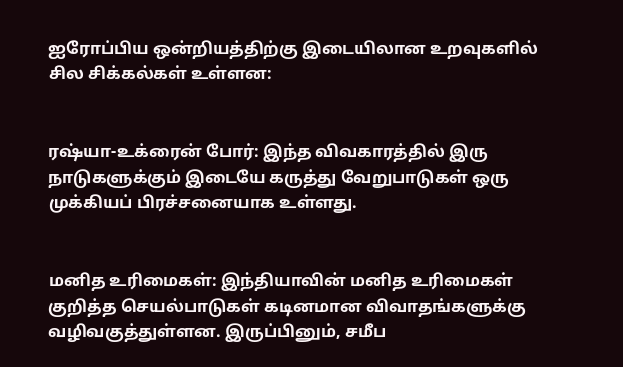ஐரோப்பிய ஒன்றியத்திற்கு இடையிலான உறவுகளில் சில சிக்கல்கள் உள்ளன:


ரஷ்யா-உக்ரைன் போர்: இந்த விவகாரத்தில் இரு நாடுகளுக்கும் இடையே கருத்து வேறுபாடுகள் ஒரு முக்கியப் பிரச்சனையாக உள்ளது.


மனித உரிமைகள்: இந்தியாவின் மனித உரிமைகள் குறித்த செயல்பாடுகள் கடினமான விவாதங்களுக்கு வழிவகுத்துள்ளன. இருப்பினும், சமீப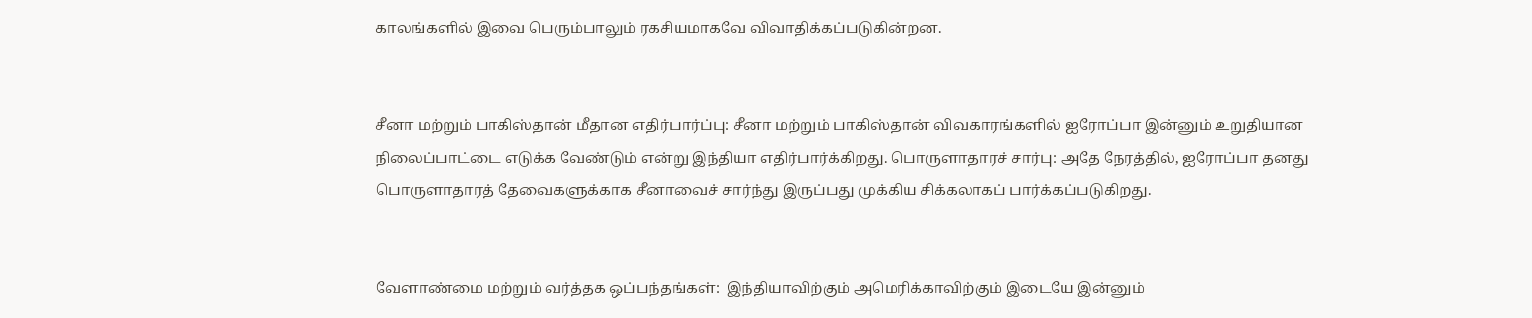காலங்களில் இவை பெரும்பாலும் ரகசியமாகவே விவாதிக்கப்படுகின்றன.


சீனா மற்றும் பாகிஸ்தான் மீதான எதிர்பார்ப்பு: சீனா மற்றும் பாகிஸ்தான் விவகாரங்களில் ஐரோப்பா இன்னும் உறுதியான நிலைப்பாட்டை எடுக்க வேண்டும் என்று இந்தியா எதிர்பார்க்கிறது. பொருளாதாரச் சார்பு: அதே நேரத்தில், ஐரோப்பா தனது பொருளாதாரத் தேவைகளுக்காக சீனாவைச் சார்ந்து இருப்பது முக்கிய சிக்கலாகப் பார்க்கப்படுகிறது.


வேளாண்மை மற்றும் வர்த்தக ஒப்பந்தங்கள்:  இந்தியாவிற்கும் அமெரிக்காவிற்கும் இடையே இன்னும்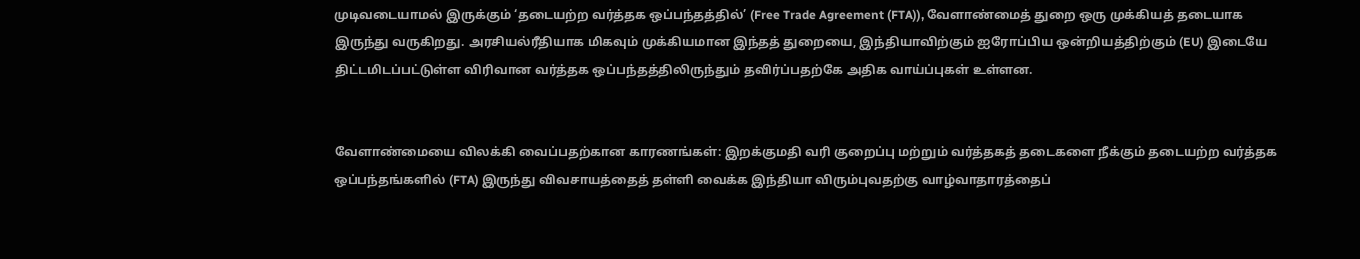முடிவடையாமல் இருக்கும் ‘தடையற்ற வர்த்தக ஒப்பந்தத்தில்’ (Free Trade Agreement (FTA)), வேளாண்மைத் துறை ஒரு முக்கியத் தடையாக இருந்து வருகிறது. அரசியல்ரீதியாக மிகவும் முக்கியமான இந்தத் துறையை, இந்தியாவிற்கும் ஐரோப்பிய ஒன்றியத்திற்கும் (EU) இடையே திட்டமிடப்பட்டுள்ள விரிவான வர்த்தக ஒப்பந்தத்திலிருந்தும் தவிர்ப்பதற்கே அதிக வாய்ப்புகள் உள்ளன.


வேளாண்மையை விலக்கி வைப்பதற்கான காரணங்கள்: இறக்குமதி வரி குறைப்பு மற்றும் வர்த்தகத் தடைகளை நீக்கும் தடையற்ற வர்த்தக ஒப்பந்தங்களில் (FTA) இருந்து விவசாயத்தைத் தள்ளி வைக்க இந்தியா விரும்புவதற்கு வாழ்வாதாரத்தைப்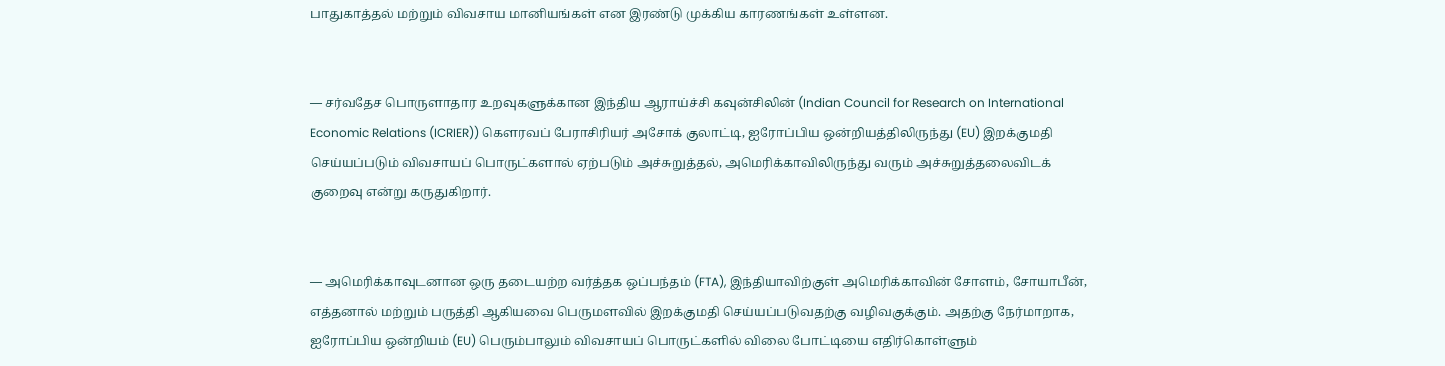பாதுகாத்தல் மற்றும் விவசாய மானியங்கள் என இரண்டு முக்கிய காரணங்கள் உள்ளன.


— சர்வதேச பொருளாதார உறவுகளுக்கான இந்திய ஆராய்ச்சி கவுன்சிலின் (Indian Council for Research on International Economic Relations (ICRIER)) கௌரவப் பேராசிரியர் அசோக் குலாட்டி, ஐரோப்பிய ஒன்றியத்திலிருந்து (EU) இறக்குமதி செய்யப்படும் விவசாயப் பொருட்களால் ஏற்படும் அச்சுறுத்தல், அமெரிக்காவிலிருந்து வரும் அச்சுறுத்தலைவிடக் குறைவு என்று கருதுகிறார்.


— அமெரிக்காவுடனான ஒரு தடையற்ற வர்த்தக ஒப்பந்தம் (FTA), இந்தியாவிற்குள் அமெரிக்காவின் சோளம், சோயாபீன், எத்தனால் மற்றும் பருத்தி ஆகியவை பெருமளவில் இறக்குமதி செய்யப்படுவதற்கு வழிவகுக்கும். அதற்கு நேர்மாறாக, ஐரோப்பிய ஒன்றியம் (EU) பெரும்பாலும் விவசாயப் பொருட்களில் விலை போட்டியை எதிர்கொள்ளும்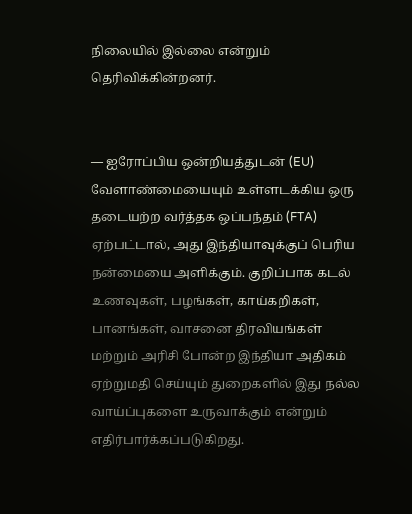நிலையில் இல்லை என்றும் தெரிவிக்கின்றனர்.


— ஐரோப்பிய ஒன்றியத்துடன் (EU) வேளாண்மையையும் உள்ளடக்கிய ஒரு தடையற்ற வர்த்தக ஒப்பந்தம் (FTA) ஏற்பட்டால், அது இந்தியாவுக்குப் பெரிய நன்மையை அளிக்கும். குறிப்பாக கடல் உணவுகள், பழங்கள், காய்கறிகள், பானங்கள், வாசனை திரவியங்கள் மற்றும் அரிசி போன்ற இந்தியா அதிகம் ஏற்றுமதி செய்யும் துறைகளில் இது நல்ல வாய்ப்புகளை உருவாக்கும் என்றும் எதிர்பார்க்கப்படுகிறது.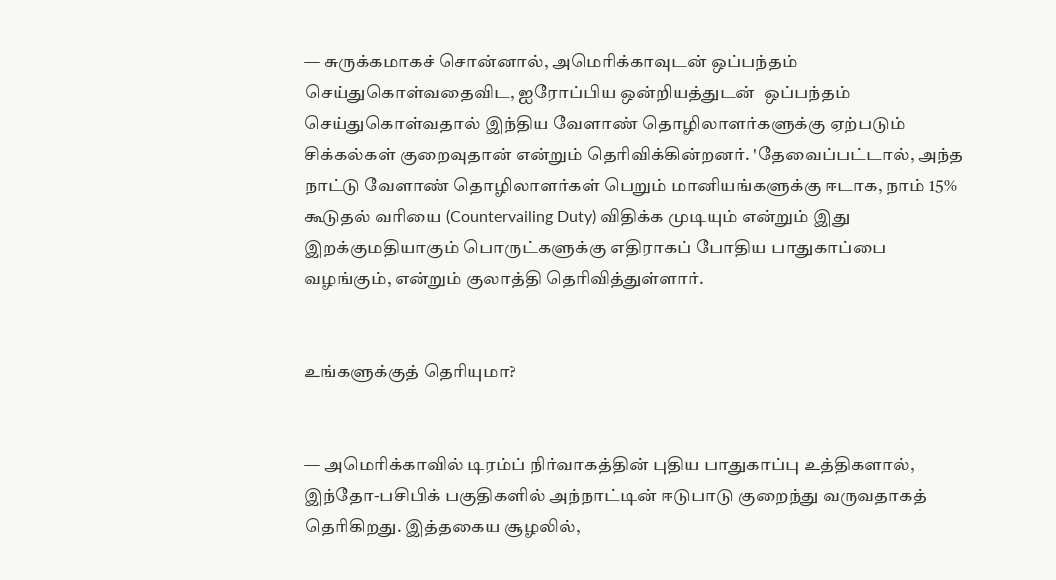— சுருக்கமாகச் சொன்னால், அமெரிக்காவுடன் ஒப்பந்தம் செய்துகொள்வதைவிட, ஐரோப்பிய ஒன்றியத்துடன்  ஒப்பந்தம் செய்துகொள்வதால் இந்திய வேளாண் தொழிலாளர்களுக்கு ஏற்படும் சிக்கல்கள் குறைவுதான் என்றும் தெரிவிக்கின்றனர். 'தேவைப்பட்டால், அந்த நாட்டு வேளாண் தொழிலாளர்கள் பெறும் மானியங்களுக்கு ஈடாக, நாம் 15% கூடுதல் வரியை (Countervailing Duty) விதிக்க முடியும் என்றும் இது இறக்குமதியாகும் பொருட்களுக்கு எதிராகப் போதிய பாதுகாப்பை வழங்கும், என்றும் குலாத்தி தெரிவித்துள்ளார்.


உங்களுக்குத் தெரியுமா?


— அமெரிக்காவில் டிரம்ப் நிர்வாகத்தின் புதிய பாதுகாப்பு உத்திகளால், இந்தோ-பசிபிக் பகுதிகளில் அந்நாட்டின் ஈடுபாடு குறைந்து வருவதாகத் தெரிகிறது. இத்தகைய சூழலில்,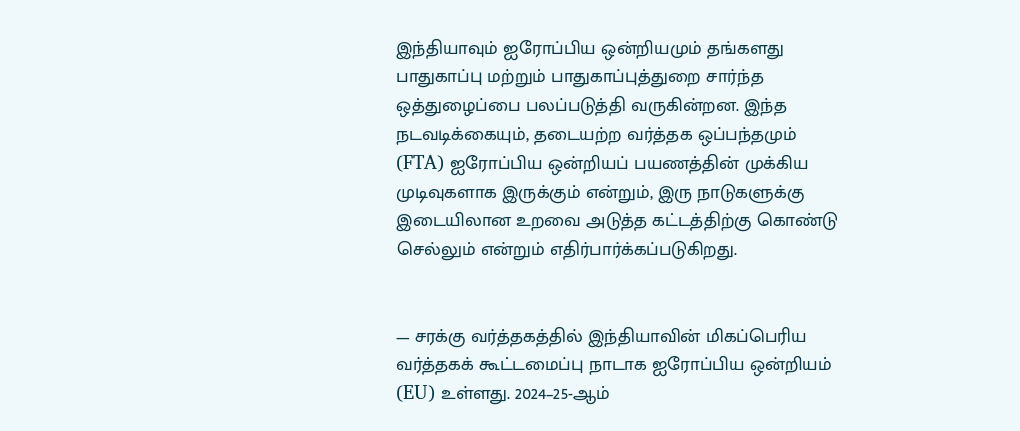இந்தியாவும் ஐரோப்பிய ஒன்றியமும் தங்களது பாதுகாப்பு மற்றும் பாதுகாப்புத்துறை சார்ந்த ஒத்துழைப்பை பலப்படுத்தி வருகின்றன. இந்த நடவடிக்கையும், தடையற்ற வர்த்தக ஒப்பந்தமும் (FTA) ஐரோப்பிய ஒன்றியப் பயணத்தின் முக்கிய முடிவுகளாக இருக்கும் என்றும், இரு நாடுகளுக்கு இடையிலான உறவை அடுத்த கட்டத்திற்கு கொண்டு செல்லும் என்றும் எதிர்பார்க்கப்படுகிறது.


— சரக்கு வர்த்தகத்தில் இந்தியாவின் மிகப்பெரிய வர்த்தகக் கூட்டமைப்பு நாடாக ஐரோப்பிய ஒன்றியம் (EU) உள்ளது. 2024–25-ஆம்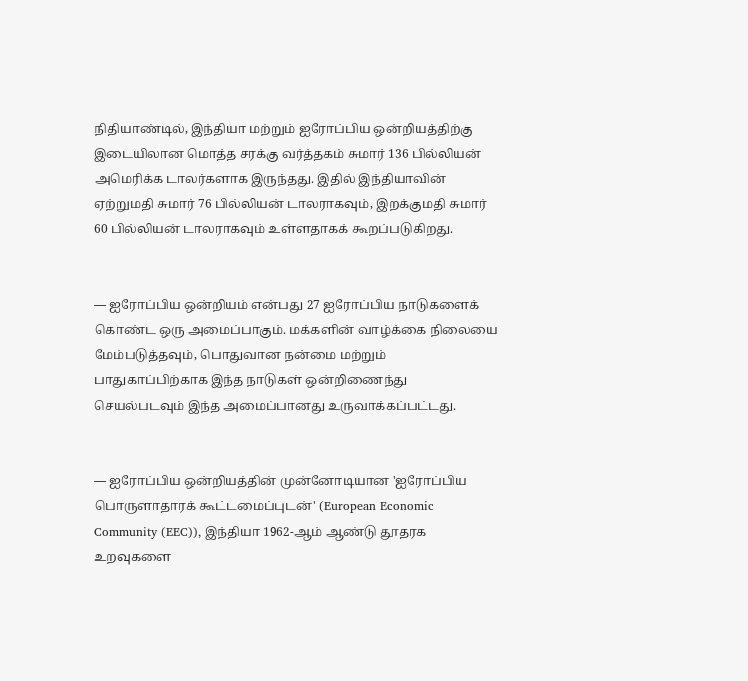நிதியாண்டில், இந்தியா மற்றும் ஐரோப்பிய ஒன்றியத்திற்கு இடையிலான மொத்த சரக்கு வர்த்தகம் சுமார் 136 பில்லியன் அமெரிக்க டாலர்களாக இருந்தது. இதில் இந்தியாவின் ஏற்றுமதி சுமார் 76 பில்லியன் டாலராகவும், இறக்குமதி சுமார் 60 பில்லியன் டாலராகவும் உள்ளதாகக் கூறப்படுகிறது.


— ஐரோப்பிய ஒன்றியம் என்பது 27 ஐரோப்பிய நாடுகளைக் கொண்ட ஒரு அமைப்பாகும். மக்களின் வாழ்க்கை நிலையை மேம்படுத்தவும், பொதுவான நன்மை மற்றும் பாதுகாப்பிற்காக இந்த நாடுகள் ஒன்றிணைந்து செயல்படவும் இந்த அமைப்பானது உருவாக்கப்பட்டது.


— ஐரோப்பிய ஒன்றியத்தின் முன்னோடியான 'ஐரோப்பிய பொருளாதாரக் கூட்டமைப்புடன்' (European Economic Community (EEC)), இந்தியா 1962-ஆம் ஆண்டு தூதரக உறவுகளை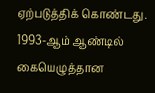ஏற்படுத்திக் கொண்டது. 1993-ஆம் ஆண்டில் கையெழுத்தான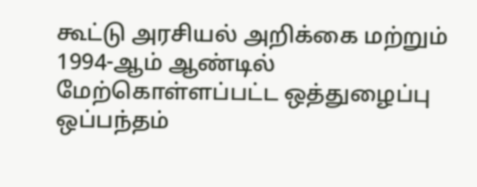கூட்டு அரசியல் அறிக்கை மற்றும் 1994-ஆம் ஆண்டில் மேற்கொள்ளப்பட்ட ஒத்துழைப்பு ஒப்பந்தம்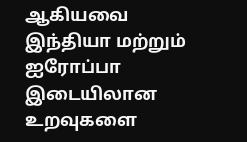ஆகியவை இந்தியா மற்றும் ஐரோப்பா இடையிலான உறவுகளை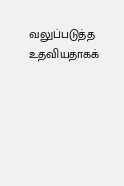வலுப்படுத்த உதவியதாகக்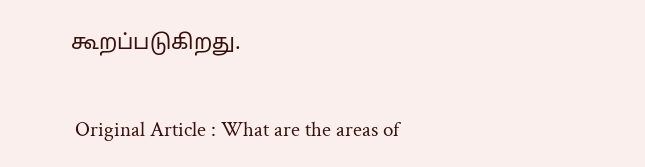கூறப்படுகிறது.


 Original Article : What are the areas of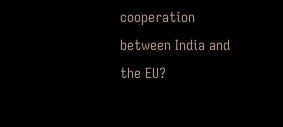cooperation between India and the EU?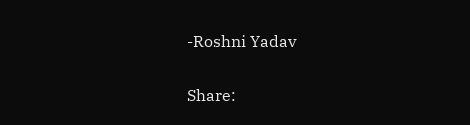-Roshni Yadav

Share: